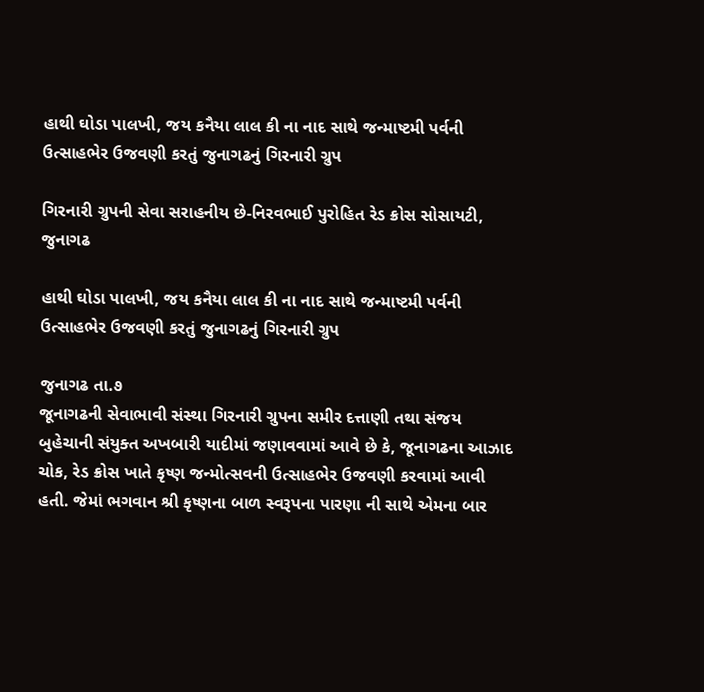હાથી ઘોડા પાલખી, જય કનૈયા લાલ કી ના નાદ સાથે જન્માષ્ટમી પર્વની ઉત્સાહભેર ઉજવણી કરતું જુનાગઢનું ગિરનારી ગ્રુપ

ગિરનારી ગ્રુપની સેવા સરાહનીય છે-નિરવભાઈ પુરોહિત રેડ ક્રોસ સોસાયટી, જુનાગઢ

હાથી ઘોડા પાલખી, જય કનૈયા લાલ કી ના નાદ સાથે જન્માષ્ટમી પર્વની ઉત્સાહભેર ઉજવણી કરતું જુનાગઢનું ગિરનારી ગ્રુપ

જુનાગઢ તા.૭
જૂનાગઢની સેવાભાવી સંસ્થા ગિરનારી ગ્રુપના સમીર દત્તાણી તથા સંજય બુહેચાની સંયુક્ત અખબારી યાદીમાં જણાવવામાં આવે છે કે, જૂનાગઢના આઝાદ ચોક, રેડ ક્રોસ ખાતે કૃષ્ણ જન્મોત્સવની ઉત્સાહભેર ઉજવણી કરવામાં આવી હતી. જેમાં ભગવાન શ્રી કૃષ્ણના બાળ સ્વરૂપના પારણા ની સાથે એમના બાર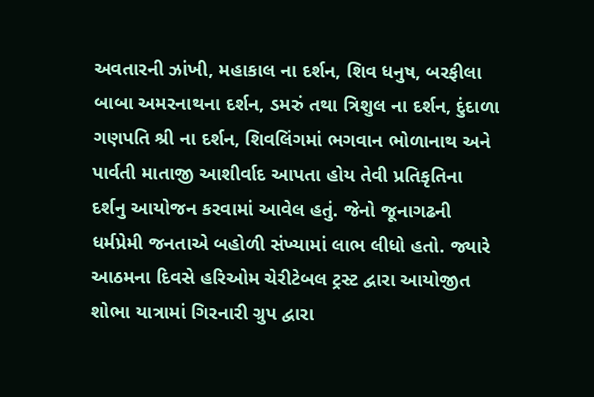અવતારની ઝાંખી, મહાકાલ ના દર્શન, શિવ ધનુષ, બરફીલા બાબા અમરનાથના દર્શન, ડમરું તથા ત્રિશુલ ના દર્શન, દુંદાળા ગણપતિ શ્રી ના દર્શન, શિવલિંગમાં ભગવાન ભોળાનાથ અને પાર્વતી માતાજી આશીર્વાદ આપતા હોય તેવી પ્રતિકૃતિના દર્શનુ આયોજન કરવામાં આવેલ હતું. જેનો જૂનાગઢની ધર્મપ્રેમી જનતાએ બહોળી સંખ્યામાં લાભ લીધો હતો. જ્યારે આઠમના દિવસે હરિઓમ ચેરીટેબલ ટ્રસ્ટ દ્વારા આયોજીત શોભા યાત્રામાં ગિરનારી ગ્રુપ દ્વારા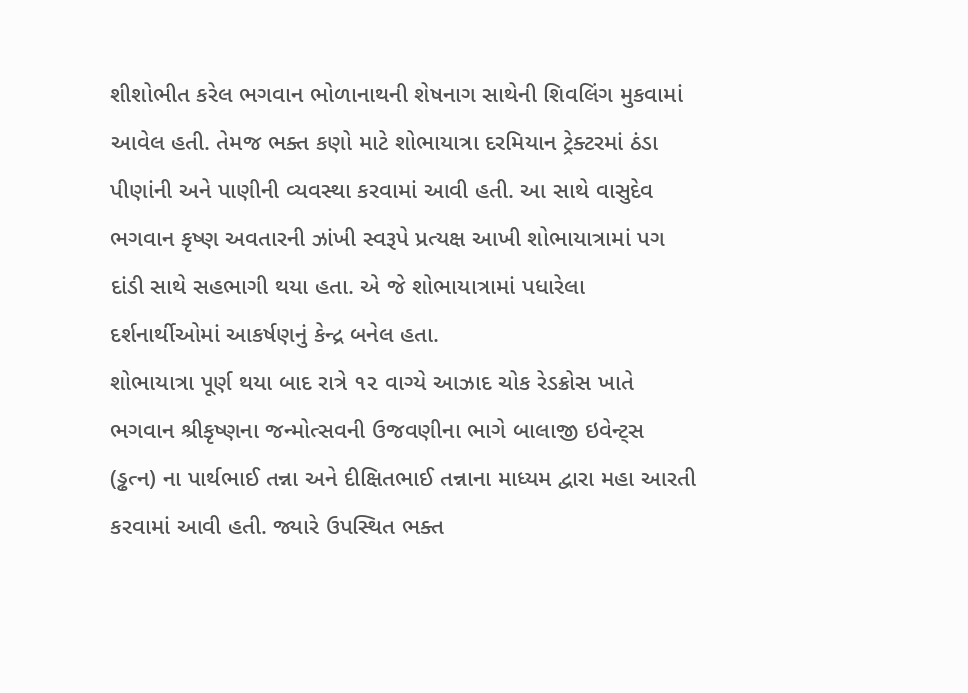શીશોભીત કરેલ ભગવાન ભોળાનાથની શેષનાગ સાથેની શિવલિંગ મુકવામાં આવેલ હતી. તેમજ ભક્ત કણો માટે શોભાયાત્રા દરમિયાન ટ્રેક્ટરમાં ઠંડા પીણાંની અને પાણીની વ્યવસ્થા કરવામાં આવી હતી. આ સાથે વાસુદેવ ભગવાન કૃષ્ણ અવતારની ઝાંખી સ્વરૂપે પ્રત્યક્ષ આખી શોભાયાત્રામાં પગ દાંડી સાથે સહભાગી થયા હતા. એ જે શોભાયાત્રામાં પધારેલા દર્શનાર્થીઓમાં આકર્ષણનું કેન્દ્ર બનેલ હતા.
શોભાયાત્રા પૂર્ણ થયા બાદ રાત્રે ૧૨ વાગ્યે આઝાદ ચોક રેડક્રોસ ખાતે ભગવાન શ્રીકૃષ્ણના જન્મોત્સવની ઉજવણીના ભાગે બાલાજી ઇવેન્ટ્સ (ડ્ઢત્ન) ના પાર્થભાઈ તન્ના અને દીક્ષિતભાઈ તન્નાના માધ્યમ દ્વારા મહા આરતી કરવામાં આવી હતી. જ્યારે ઉપસ્થિત ભક્ત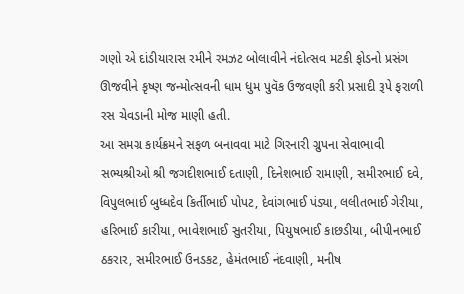ગણો એ દાંડીયારાસ રમીને રમઝટ બોલાવીને નંદોત્સવ મટકી ફોડનો પ્રસંગ ઊજવીને કૃષ્ણ જન્મોત્સવની ધામ ધુમ પુવૅક ઉજવણી કરી પ્રસાદી રૂપે ફરાળી રસ ચેવડાની મોજ માણી હતી.
આ સમગ્ર કાર્યક્રમને સફળ બનાવવા માટે ગિરનારી ગ્રુપના સેવાભાવી સભ્યશ્રીઓ શ્રી જગદીશભાઈ દતાણી, દિનેશભાઈ રામાણી, સમીરભાઈ દવે, વિપુલભાઈ બુધ્ધદેવ કિર્તીભાઈ પોપટ, દેવાંગભાઈ પંડ્યા, લલીતભાઈ ગેરીયા, હરિભાઈ કારીયા, ભાવેશભાઈ સુતરીયા, પિયુષભાઈ કાછડીયા, બીપીનભાઈ ઠકરાર, સમીરભાઈ ઉનડકટ, હેમંતભાઈ નંદવાણી, મનીષ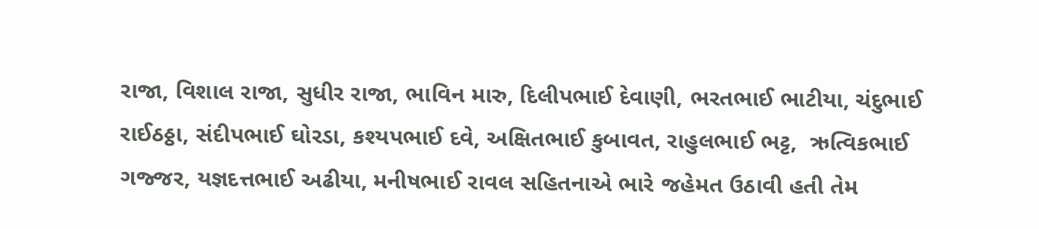રાજા, વિશાલ રાજા, સુધીર રાજા, ભાવિન મારુ, દિલીપભાઈ દેવાણી, ભરતભાઈ ભાટીયા, ચંદુભાઈ રાઈઠઠ્ઠા, સંદીપભાઈ ઘોરડા, કશ્યપભાઈ દવે, અક્ષિતભાઈ કુબાવત, રાહુલભાઈ ભટ્ટ,  ઋત્વિકભાઈ ગજ્જર, યજ્ઞદત્તભાઈ અઢીયા, મનીષભાઈ રાવલ સહિતનાએ ભારે જહેમત ઉઠાવી હતી તેમ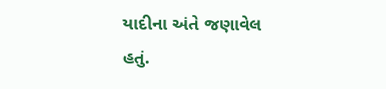યાદીના અંતે જણાવેલ હતું.